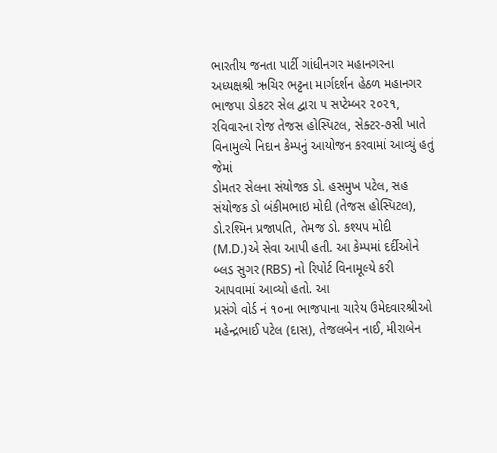ભારતીય જનતા પાર્ટી ગાંધીનગર મહાનગરના અધ્યક્ષશ્રી ઋચિર ભટ્ટના માર્ગદર્શન હેઠળ મહાનગર ભાજપા ડોકટર સેલ દ્વારા ૫ સપ્ટેમ્બર ૨૦૨૧, રવિવારના રોજ તેજસ હોસ્પિટલ, સેક્ટર-૭સી ખાતે વિનામુલ્યે નિદાન કેમ્પનું આયોજન કરવામાં આવ્યું હતું જેમાં
ડોમતર સેલના સંયોજક ડો. હસમુખ પટેલ, સહ સંયોજક ડો બંકીમભાઇ મોદી (તેજસ હોસ્પિટલ), ડો.રશ્મિન પ્રજાપતિ, તેમજ ડો. કશ્યપ મોદી (M.D.)એ સેવા આપી હતી. આ કેમ્પમાં દર્દીઓને બ્લડ સુગર (RBS) નો રિપોર્ટ વિનામૂલ્યે કરી આપવામાં આવ્યો હતો. આ
પ્રસંગે વોર્ડ નં ૧૦ના ભાજપાના ચારેય ઉમેદવારશ્રીઓ મહેન્દ્રભાઈ પટેલ (દાસ), તેજલબેન નાઈ, મીરાબેન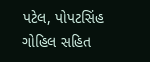પટેલ, પોપટસિંહ ગોહિલ સહિત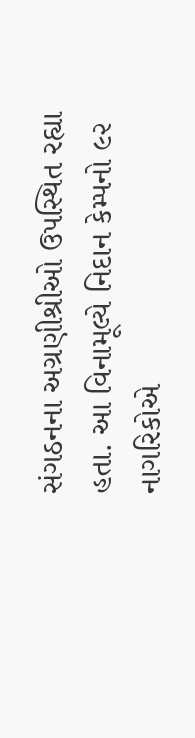સંગઠનના અગ્રણીશ્રીઓ ઉપસ્થિત રહ્યા હતા. આ વિનામૂલ્યે નિદાન કેમ્પનો ૯૨ નાગરિકોએ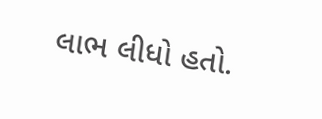લાભ લીધો હતો.